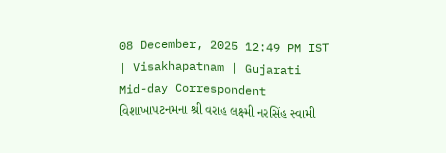08 December, 2025 12:49 PM IST | Visakhapatnam | Gujarati Mid-day Correspondent
વિશાખાપટનમના શ્રી વરાહ લક્ષ્મી નરસિંહ સ્વામી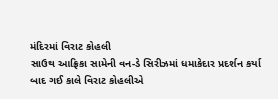મંદિરમાં વિરાટ કોહલી
સાઉથ આફ્રિકા સામેની વન-ડે સિરીઝમાં ધમાકેદાર પ્રદર્શન કર્યા બાદ ગઈ કાલે વિરાટ કોહલીએ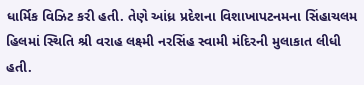ધાર્મિક વિઝિટ કરી હતી. તેણે આંધ્ર પ્રદેશના વિશાખાપટનમના સિંહાચલમ હિલમાં સ્થિતિ શ્રી વરાહ લક્ષ્મી નરસિંહ સ્વામી મંદિરની મુલાકાત લીધી હતી.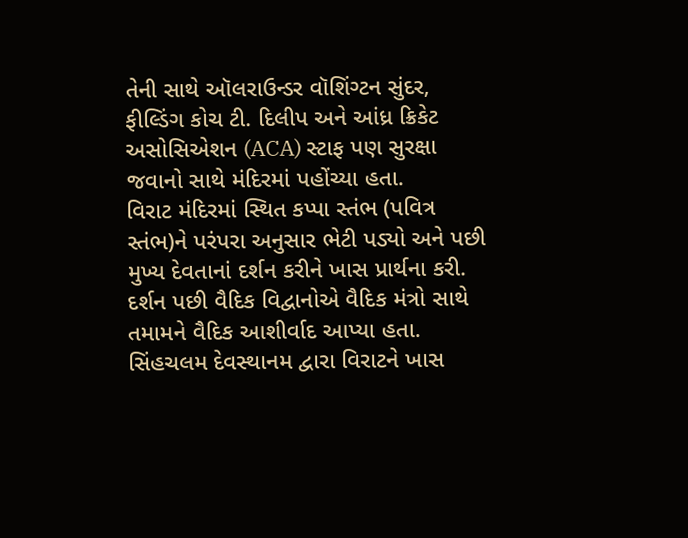તેની સાથે ઑલરાઉન્ડર વૉશિંગ્ટન સુંદર, ફીલ્ડિંગ કોચ ટી. દિલીપ અને આંધ્ર ક્રિકેટ અસોસિએશન (ACA) સ્ટાફ પણ સુરક્ષા જવાનો સાથે મંદિરમાં પહોંચ્યા હતા.
વિરાટ મંદિરમાં સ્થિત કપ્પા સ્તંભ (પવિત્ર સ્તંભ)ને પરંપરા અનુસાર ભેટી પડ્યો અને પછી મુખ્ય દેવતાનાં દર્શન કરીને ખાસ પ્રાર્થના કરી. દર્શન પછી વૈદિક વિદ્વાનોએ વૈદિક મંત્રો સાથે તમામને વૈદિક આશીર્વાદ આપ્યા હતા. સિંહચલમ દેવસ્થાનમ દ્વારા વિરાટને ખાસ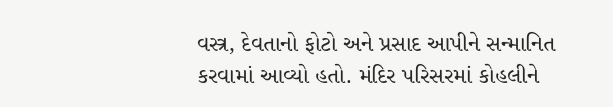વસ્ત્ર, દેવતાનો ફોટો અને પ્રસાદ આપીને સન્માનિત કરવામાં આવ્યો હતો. મંદિર પરિસરમાં કોહલીને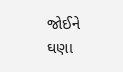જોઈને ઘણા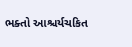ભક્તો આશ્ચર્યચકિત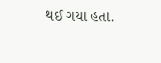થઈ ગયા હતા.